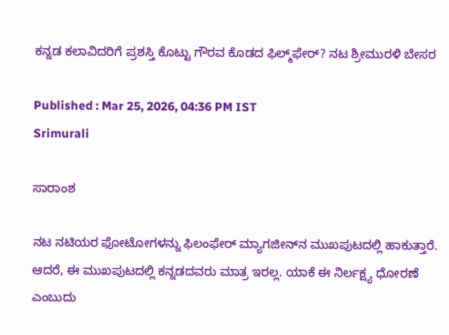ಕನ್ನಡ ಕಲಾವಿದರಿಗೆ ಪ್ರಶಸ್ತಿ ಕೊಟ್ಟು ಗೌರವ ಕೊಡದ ಫಿಲ್ಮ್‌ಫೇರ್? ನಟ ಶ್ರೀಮುರಳಿ ಬೇಸರ

Published : Mar 25, 2026, 04:36 PM IST
Srimurali

ಸಾರಾಂಶ

ನಟ ನಟಿಯರ ಫೋಟೋಗಳನ್ನು ಫಿಲಂಫೇರ್‌ ಮ್ಯಾಗಜೀನ್‌ನ ಮುಖಪುಟದಲ್ಲಿ ಹಾಕುತ್ತಾರೆ. ಆದರೆ, ಈ ಮುಖಪುಟದಲ್ಲಿ ಕನ್ನಡದವರು ಮಾತ್ರ ಇರಲ್ಲ. ಯಾಕೆ ಈ ನಿರ್ಲಕ್ಷ್ಯ ಧೋರಣೆ ಎಂಬುದು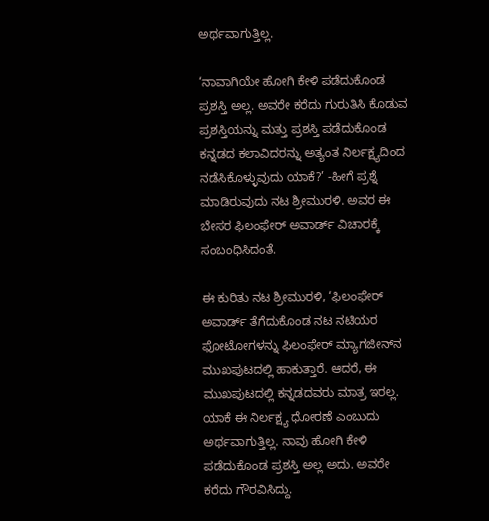ಅರ್ಥವಾಗುತ್ತಿಲ್ಲ.

‘ನಾವಾಗಿಯೇ ಹೋಗಿ ಕೇಳಿ ಪಡೆದುಕೊಂಡ ಪ್ರಶಸ್ತಿ ಅಲ್ಲ. ಅವರೇ ಕರೆದು ಗುರುತಿಸಿ ಕೊಡುವ ಪ್ರಶಸ್ತಿಯನ್ನು ಮತ್ತು ಪ್ರಶಸ್ತಿ ಪಡೆದುಕೊಂಡ ಕನ್ನಡದ ಕಲಾವಿದರನ್ನು ಅತ್ಯಂತ ನಿರ್ಲಕ್ಷ್ಯದಿಂದ ನಡೆಸಿಕೊಳ್ಳುವುದು ಯಾಕೆ?’ -ಹೀಗೆ ಪ್ರಶ್ನೆ ಮಾಡಿರುವುದು ನಟ ಶ್ರೀಮುರಳಿ. ಅವರ ಈ ಬೇಸರ ಫಿಲಂಫೇರ್‌ ಅವಾರ್ಡ್‌ ವಿಚಾರಕ್ಕೆ ಸಂಬಂಧಿಸಿದಂತೆ.

ಈ ಕುರಿತು ನಟ ಶ್ರೀಮುರಳಿ, ‘ಫಿಲಂಫೇರ್‌ ಅವಾರ್ಡ್‌ ತೆಗೆದುಕೊಂಡ ನಟ ನಟಿಯರ ಫೋಟೋಗಳನ್ನು ಫಿಲಂಫೇರ್‌ ಮ್ಯಾಗಜೀನ್‌ನ ಮುಖಪುಟದಲ್ಲಿ ಹಾಕುತ್ತಾರೆ. ಆದರೆ, ಈ ಮುಖಪುಟದಲ್ಲಿ ಕನ್ನಡದವರು ಮಾತ್ರ ಇರಲ್ಲ. ಯಾಕೆ ಈ ನಿರ್ಲಕ್ಷ್ಯ ಧೋರಣೆ ಎಂಬುದು ಅರ್ಥವಾಗುತ್ತಿಲ್ಲ. ನಾವು ಹೋಗಿ ಕೇಳಿ ಪಡೆದುಕೊಂಡ ಪ್ರಶಸ್ತಿ ಅಲ್ಲ ಅದು. ಅವರೇ ಕರೆದು ಗೌರವಿಸಿದ್ದು.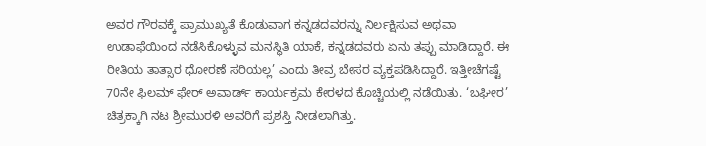ಅವರ ಗೌರವಕ್ಕೆ ಪ್ರಾಮುಖ್ಯತೆ ಕೊಡುವಾಗ ಕನ್ನಡದವರನ್ನು ನಿರ್ಲಕ್ಷಿಸುವ ಅಥವಾ ಉಡಾಫೆಯಿಂದ ನಡೆಸಿಕೊಳ್ಳುವ ಮನಸ್ಥಿತಿ ಯಾಕೆ, ಕನ್ನಡದವರು ಏನು ತಪ್ಪು ಮಾಡಿದ್ದಾರೆ. ಈ ರೀತಿಯ ತಾತ್ಸಾರ ಧೋರಣೆ ಸರಿಯಲ್ಲ’ ಎಂದು ತೀವ್ರ ಬೇಸರ ವ್ಯಕ್ತಪಡಿಸಿದ್ದಾರೆ. ಇತ್ತೀಚೆಗಷ್ಟೆ 70ನೇ ಫಿಲಮ್‌ ಫೇರ್‌ ಅವಾರ್ಡ್‌ ಕಾರ್ಯಕ್ರಮ ಕೇರಳದ ಕೊಚ್ಚಿಯಲ್ಲಿ ನಡೆಯಿತು. ‘ಬಘೀರ’ ಚಿತ್ರಕ್ಕಾಗಿ ನಟ ಶ್ರೀಮುರಳಿ ಅವರಿಗೆ ಪ್ರಶಸ್ತಿ ನೀಡಲಾಗಿತ್ತು.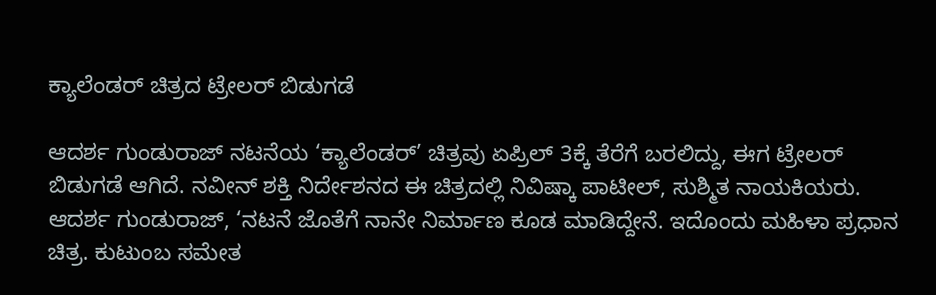ಕ್ಯಾಲೆಂಡರ್ ಚಿತ್ರದ ಟ್ರೇಲರ್ ಬಿಡುಗಡೆ

ಆದರ್ಶ ಗುಂಡುರಾಜ್‌ ನಟನೆಯ ‘ಕ್ಯಾಲೆಂಡರ್‌’ ಚಿತ್ರವು ಏಪ್ರಿಲ್‌ 3ಕ್ಕೆ ತೆರೆಗೆ ಬರಲಿದ್ದು, ಈಗ ಟ್ರೇಲರ್‌ ಬಿಡುಗಡೆ ಆಗಿದೆ. ನವೀನ್‌ ಶಕ್ತಿ ನಿರ್ದೇಶನದ ಈ ಚಿತ್ರದಲ್ಲಿ ನಿವಿಷ್ಕಾ ಪಾಟೀಲ್‌, ಸುಶ್ಮಿತ ನಾಯಕಿಯರು. ಆದರ್ಶ ಗುಂಡುರಾಜ್‌, ‘ನಟನೆ ಜೊತೆಗೆ ನಾನೇ ನಿರ್ಮಾಣ ಕೂಡ ಮಾಡಿದ್ದೇನೆ. ಇದೊಂದು ಮಹಿಳಾ ಪ್ರಧಾನ ಚಿತ್ರ. ಕುಟುಂಬ ಸಮೇತ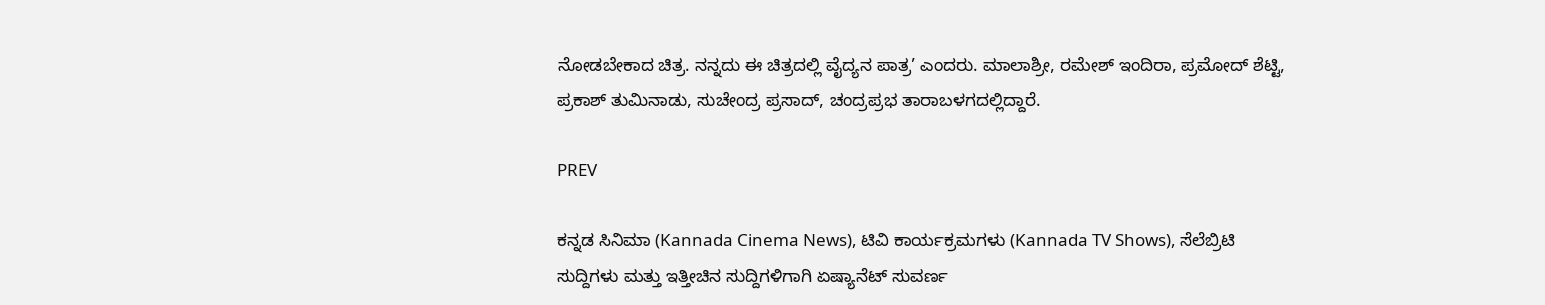ನೋಡಬೇಕಾದ ಚಿತ್ರ. ನನ್ನದು ಈ ಚಿತ್ರದಲ್ಲಿ ವೈದ್ಯನ ಪಾತ್ರ’ ಎಂದರು. ಮಾಲಾಶ್ರೀ, ರಮೇಶ್‌ ಇಂದಿರಾ, ಪ್ರಮೋದ್‌ ಶೆಟ್ಟಿ, ಪ್ರಕಾಶ್‌ ತುಮಿನಾಡು, ಸುಚೇಂದ್ರ ಪ್ರಸಾದ್‌, ಚಂದ್ರಪ್ರಭ ತಾರಾಬಳಗದಲ್ಲಿದ್ದಾರೆ.

PREV

ಕನ್ನಡ ಸಿನಿಮಾ (Kannada Cinema News), ಟಿವಿ ಕಾರ್ಯಕ್ರಮಗಳು (Kannada TV Shows), ಸೆಲೆಬ್ರಿಟಿ ಸುದ್ದಿಗಳು ಮತ್ತು ಇತ್ತೀಚಿನ ಸುದ್ದಿಗಳಿಗಾಗಿ ಏಷ್ಯಾನೆಟ್ ಸುವರ್ಣ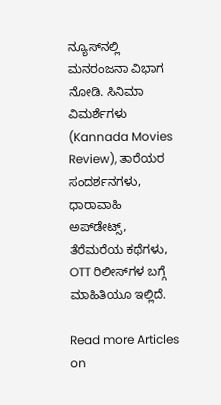ನ್ಯೂಸ್‌ನಲ್ಲಿ ಮನರಂಜನಾ ವಿಭಾಗ ನೋಡಿ. ಸಿನಿಮಾ ವಿಮರ್ಶೆಗಳು (Kannada Movies Review), ತಾರೆಯರ ಸಂದರ್ಶನಗಳು, ಧಾರಾವಾಹಿ ಅಪ್‌ಡೇಟ್ಸ್‌, ತೆರೆಮರೆಯ ಕಥೆಗಳು, OTT ರಿಲೀಸ್‌ಗಳ ಬಗ್ಗೆ ಮಾಹಿತಿಯೂ ಇಲ್ಲಿದೆ.

Read more Articles on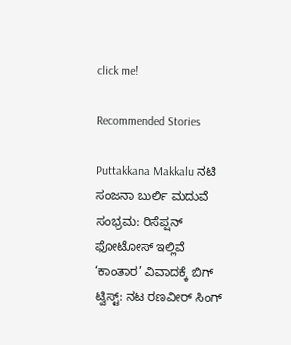click me!

Recommended Stories

Puttakkana Makkalu ನಟಿ ಸಂಜನಾ ಬುರ್ಲಿ ಮದುವೆ ಸಂಭ್ರಮ: ರಿಸೆಪ್ಷನ್ ಫೋಟೋಸ್ ಇಲ್ಲಿವೆ
‘ಕಾಂತಾರ’ ವಿವಾದಕ್ಕೆ ಬಿಗ್ ಟ್ವಿಸ್ಟ್: ನಟ ರಣವೀರ್ ಸಿಂಗ್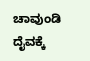ಚಾವುಂಡಿ ದೈವಕ್ಕೆ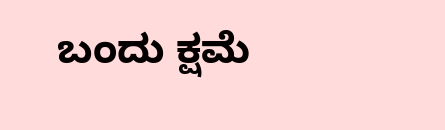ಬಂದು ಕ್ಷಮೆ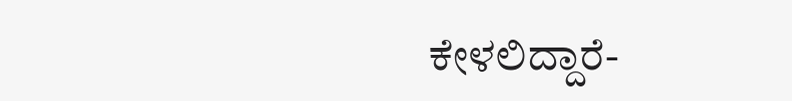ಕೇಳಲಿದ್ದಾರೆ-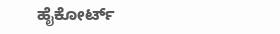ಹೈಕೋರ್ಟ್